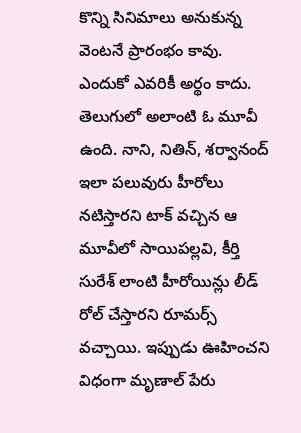కొన్ని సినిమాలు అనుకున్న వెంటనే ప్రారంభం కావు. ఎందుకో ఎవరికీ అర్థం కాదు. తెలుగులో అలాంటి ఓ మూవీ ఉంది. నాని, నితిన్, శర్వానంద్ ఇలా పలువురు హీరోలు నటిస్తారని టాక్ వచ్చిన ఆ మూవీలో సాయిపల్లవి, కీర్తి సురేశ్ లాంటి హీరోయిన్లు లీడ్ రోల్ చేస్తారని రూమర్స్ వచ్చాయి. ఇప్పుడు ఊహించని విధంగా మృణాల్ పేరు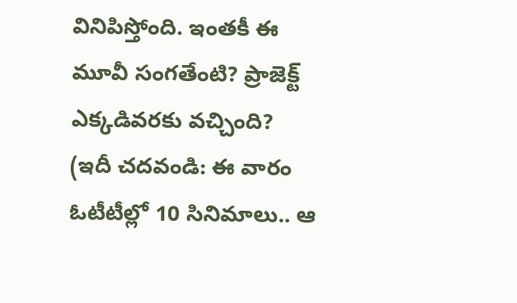వినిపిస్తోంది. ఇంతకీ ఈ మూవీ సంగతేంటి? ప్రాజెక్ట్ ఎక్కడివరకు వచ్చింది?
(ఇదీ చదవండి: ఈ వారం ఓటీటీల్లో 10 సినిమాలు.. ఆ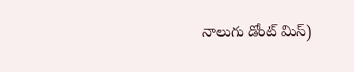నాలుగు డోంట్ మిస్)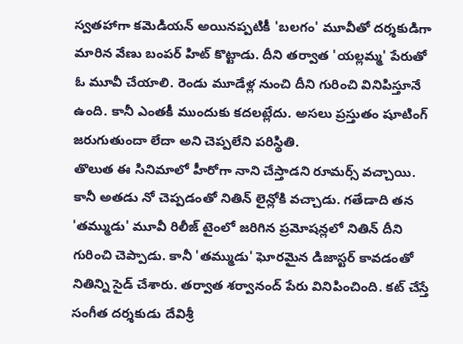స్వతహాగా కమెడియన్ అయినప్పటికీ 'బలగం' మూవీతో దర్శకుడిగా మారిన వేణు బంపర్ హిట్ కొట్టాడు. దీని తర్వాత 'యల్లమ్మ' పేరుతో ఓ మూవీ చేయాలి. రెండు మూడేళ్ల నుంచి దీని గురించి వినిపిస్తూనే ఉంది. కానీ ఎంతకీ ముందుకు కదలట్లేదు. అసలు ప్రస్తుతం షూటింగ్ జరుగుతుందా లేదా అని చెప్పలేని పరిస్థితి.
తొలుత ఈ సినిమాలో హీరోగా నాని చేస్తాడని రూమర్స్ వచ్చాయి. కానీ అతడు నో చెప్పడంతో నితిన్ లైన్లోకి వచ్చాడు. గతేడాది తన 'తమ్ముడు' మూవీ రిలీజ్ టైంలో జరిగిన ప్రమోషన్లలో నితిన్ దీని గురించి చెప్పాడు. కానీ 'తమ్ముడు' ఘోరమైన డిజాస్టర్ కావడంతో నితిన్ని సైడ్ చేశారు. తర్వాత శర్వానంద్ పేరు వినిపించింది. కట్ చేస్తే సంగీత దర్శకుడు దేవిశ్రీ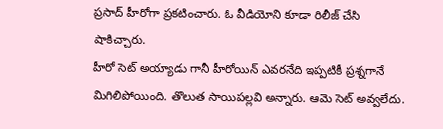ప్రసాద్ హీరోగా ప్రకటించారు. ఓ వీడియోని కూడా రిలీజ్ చేసి షాకిచ్చారు.
హీరో సెట్ అయ్యాడు గానీ హీరోయిన్ ఎవరనేది ఇప్పటికీ ప్రశ్నగానే మిగిలిపోయింది. తొలుత సాయిపల్లవి అన్నారు. ఆమె సెట్ అవ్వలేదు.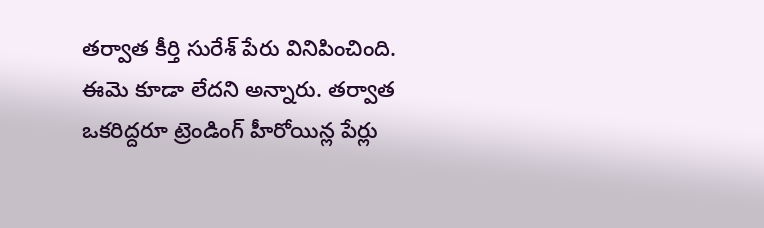తర్వాత కీర్తి సురేశ్ పేరు వినిపించింది. ఈమె కూడా లేదని అన్నారు. తర్వాత ఒకరిద్దరూ ట్రెండింగ్ హీరోయిన్ల పేర్లు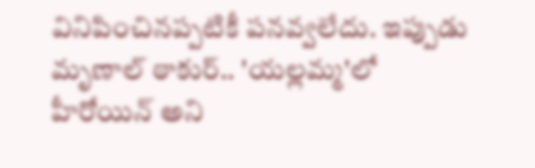వినిపించినప్పటికీ పనవ్వలేదు. ఇప్పుడు మృణాల్ ఠాకుర్.. 'యల్లమ్మ'లో హీరోయిన్ అని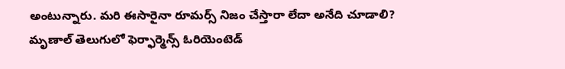అంటున్నారు. మరి ఈసారైనా రూమర్స్ నిజం చేస్తారా లేదా అనేది చూడాలి?
మృణాల్ తెలుగులో ఫెర్ఫార్మెన్స్ ఓరియెంటెడ్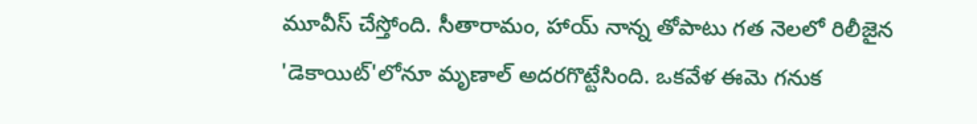మూవీస్ చేస్తోంది. సీతారామం, హాయ్ నాన్న తోపాటు గత నెలలో రిలీజైన 'డెకాయిట్'లోనూ మృణాల్ అదరగొట్టేసింది. ఒకవేళ ఈమె గనుక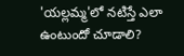'యల్లమ్మ'లో నటిస్తే ఎలా ఉంటుందో చూడాలి?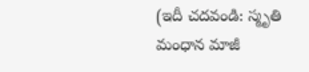(ఇదీ చదవండి: స్మృతి మంధాన మాజీ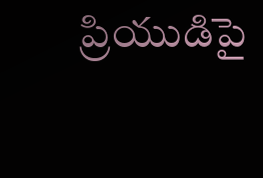ప్రియుడిపై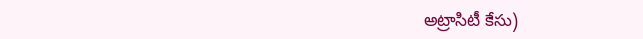అట్రాసిటీ కేసు)